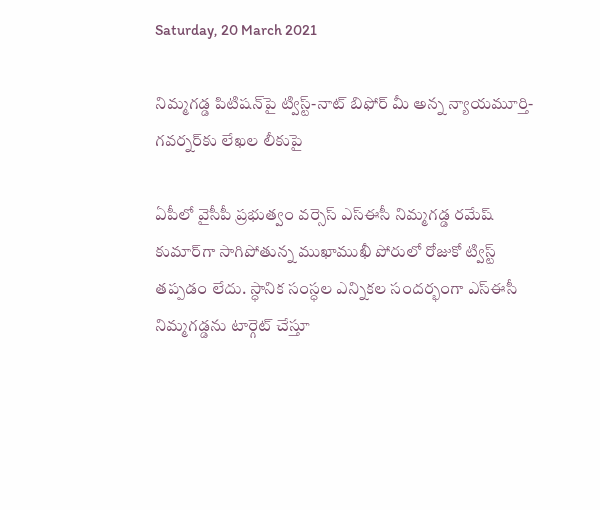Saturday, 20 March 2021

నిమ్మగడ్డ పిటిషన్‌పై ట్విస్ట్‌-నాట్‌ బిఫోర్‌ మీ అన్న న్యాయమూర్తి-గవర్నర్‌కు లేఖల లీకుపై

ఏపీలో వైసీపీ ప్రభుత్వం వర్సెస్‌ ఎస్ఈసీ నిమ్మగడ్డ రమేష్‌ కుమార్‌గా సాగిపోతున్న ముఖాముఖీ పోరులో రోజుకో ట్విస్ట్‌ తప్పడం లేదు. స్ధానిక సంస్ధల ఎన్నికల సందర్భంగా ఎస్‌ఈసీ నిమ్మగడ్డను టార్గెట్ చేస్తూ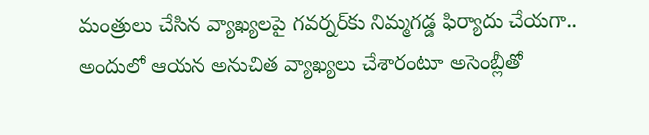మంత్రులు చేసిన వ్యాఖ్యలపై గవర్నర్‌కు నిమ్మగడ్డ ఫిర్యాదు చేయగా.. అందులో ఆయన అనుచిత వ్యాఖ్యలు చేశారంటూ అసెంబ్లీతో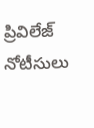ప్రివిలేజ్ నోటీసులు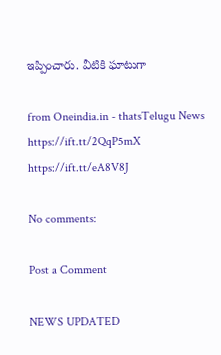ఇప్పించారు. వీటికి ఘాటుగా

from Oneindia.in - thatsTelugu News https://ift.tt/2QqP5mX
https://ift.tt/eA8V8J

No comments:

Post a Comment

NEWS UPDATED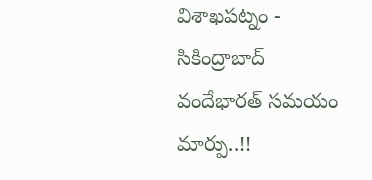విశాఖపట్నం - సికింద్రాబాద్ వందేభారత్ సమయం మార్పు..!!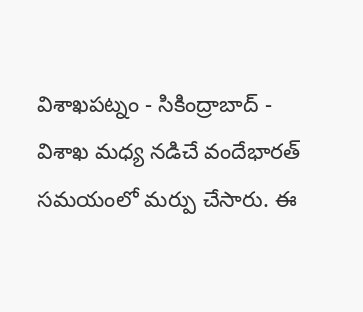విశాఖపట్నం - సికింద్రాబాద్ - విశాఖ మధ్య నడిచే వందేభారత్ సమయంలో మర్పు చేసారు. ఈ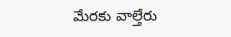మేరకు వాల్తేరు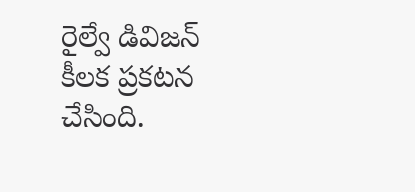రైల్వే డివిజన్ కీలక ప్రకటన చేసింది.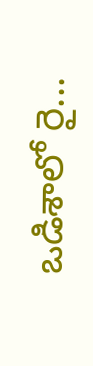ఒడిశాలో రై...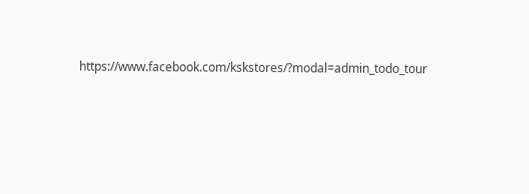https://www.facebook.com/kskstores/?modal=admin_todo_tour